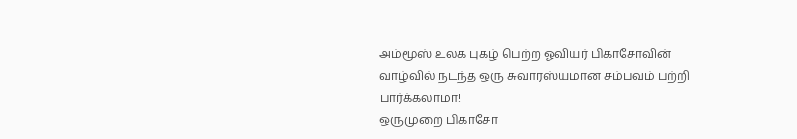அம்மூஸ் உலக புகழ் பெற்ற ஓவியர் பிகாசோவின் வாழ்வில் நடந்த ஒரு சுவாரஸ்யமான சம்பவம் பற்றி பார்க்கலாமா!
ஒருமுறை பிகாசோ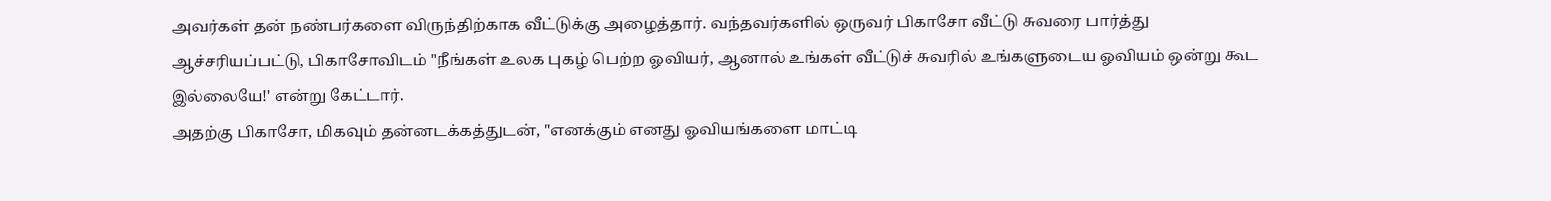அவர்கள் தன் நண்பர்களை விருந்திற்காக வீட்டுக்கு அழைத்தார். வந்தவர்களில் ஒருவர் பிகாசோ வீட்டு சுவரை பார்த்து ஆச்சரியப்பட்டு, பிகாசோவிடம் "நீங்கள் உலக புகழ் பெற்ற ஓவியர், ஆனால் உங்கள் வீட்டுச் சுவரில் உங்களுடைய ஓவியம் ஒன்று கூட இல்லையே!' என்று கேட்டார்.
அதற்கு பிகாசோ, மிகவும் தன்னடக்கத்துடன், "எனக்கும் எனது ஓவியங்களை மாட்டி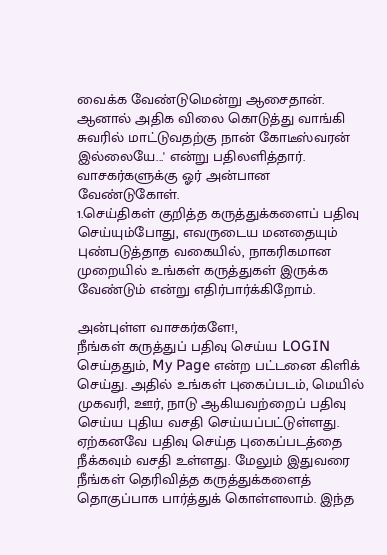வைக்க வேண்டுமென்று ஆசைதான். ஆனால் அதிக விலை கொடுத்து வாங்கி சுவரில் மாட்டுவதற்கு நான் கோடீஸ்வரன் இல்லையே...' என்று பதிலளித்தார்.
வாசகர்களுக்கு ஓர் அன்பான வேண்டுகோள்.
1.செய்திகள் குறித்த கருத்துக்களைப் பதிவு செய்யும்போது, எவருடைய மனதையும் புண்படுத்தாத வகையில், நாகரிகமான முறையில் உங்கள் கருத்துகள் இருக்க வேண்டும் என்று எதிர்பார்க்கிறோம்.

அன்புள்ள வாசகர்களே!,
நீங்கள் கருத்துப் பதிவு செய்ய LOGIN செய்ததும், My Page என்ற பட்டனை கிளிக் செய்து. அதில் உங்கள் புகைப்படம், மெயில் முகவரி, ஊர், நாடு ஆகியவற்றைப் பதிவு செய்ய புதிய வசதி செய்யப்பட்டுள்ளது. ஏற்கனவே பதிவு செய்த புகைப்படத்தை நீக்கவும் வசதி உள்ளது. மேலும் இதுவரை நீங்கள் தெரிவித்த கருத்துக்களைத் தொகுப்பாக பார்த்துக் கொள்ளலாம். இந்த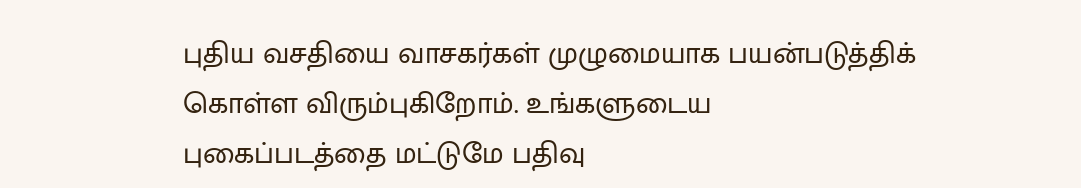புதிய வசதியை வாசகர்கள் முழுமையாக பயன்படுத்திக் கொள்ள விரும்புகிறோம். உங்களுடைய புகைப்படத்தை மட்டுமே பதிவு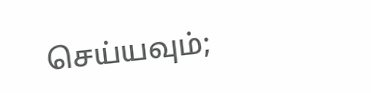செய்யவும்;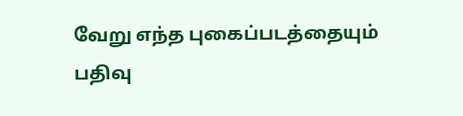வேறு எந்த புகைப்படத்தையும் பதிவு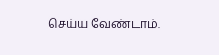செய்ய வேண்டாம்.